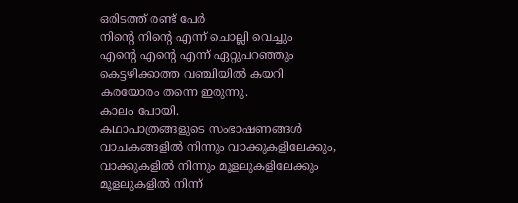ഒരിടത്ത് രണ്ട് പേർ
നിൻ്റെ നിൻ്റെ എന്ന് ചൊല്ലി വെച്ചും
എൻ്റെ എൻ്റെ എന്ന് ഏറ്റുപറഞ്ഞും
കെട്ടഴിക്കാത്ത വഞ്ചിയിൽ കയറി
കരയോരം തന്നെ ഇരുന്നു.
കാലം പോയി.
കഥാപാത്രങ്ങളുടെ സംഭാഷണങ്ങൾ
വാചകങ്ങളിൽ നിന്നും വാക്കുകളിലേക്കും,
വാക്കുകളിൽ നിന്നും മൂളലുകളിലേക്കും
മൂളലുകളിൽ നിന്ന്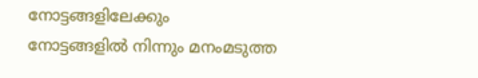നോട്ടങ്ങളിലേക്കും
നോട്ടങ്ങളിൽ നിന്നും മനംമടുത്ത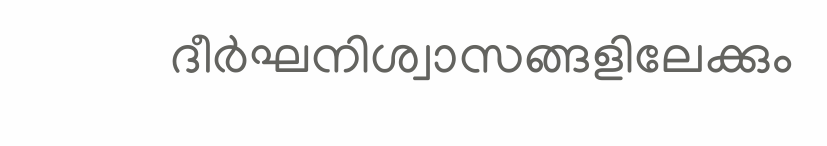ദീർഘനിശ്വാസങ്ങളിലേക്കും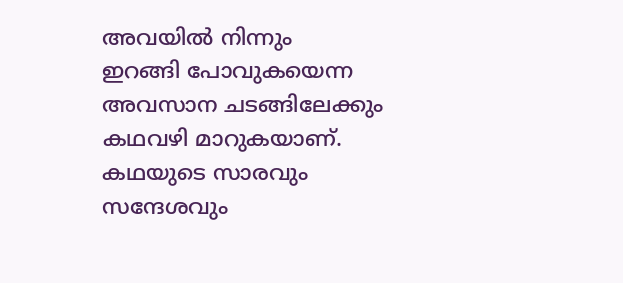അവയിൽ നിന്നും
ഇറങ്ങി പോവുകയെന്ന
അവസാന ചടങ്ങിലേക്കും
കഥവഴി മാറുകയാണ്.
കഥയുടെ സാരവും സന്ദേശവും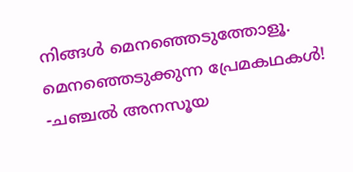നിങ്ങൾ മെനഞ്ഞെടുത്തോളൂ.
മെനഞ്ഞെടുക്കുന്ന പ്രേമകഥകൾ!
-ചഞ്ചൽ അനസൂയ